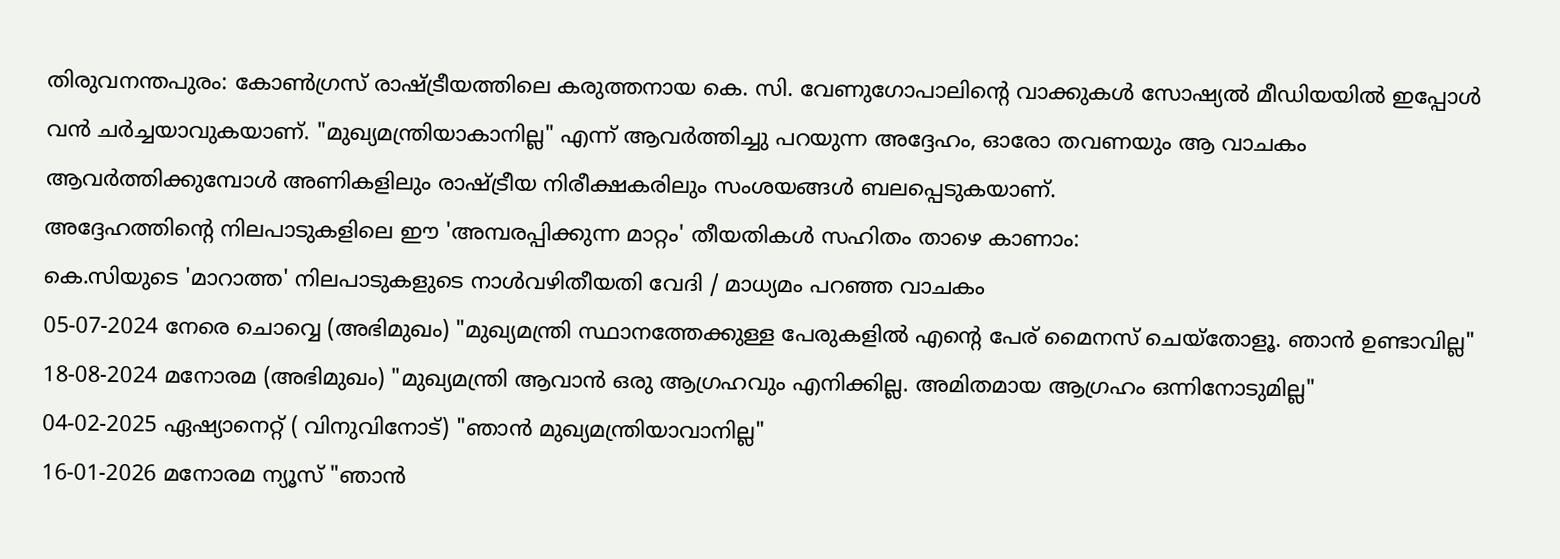തിരുവനന്തപുരം: കോൺഗ്രസ് രാഷ്ട്രീയത്തിലെ കരുത്തനായ കെ. സി. വേണുഗോപാലിന്റെ വാക്കുകൾ സോഷ്യൽ മീഡിയയിൽ ഇപ്പോൾ വൻ ചർച്ചയാവുകയാണ്. "മുഖ്യമന്ത്രിയാകാനില്ല" എന്ന് ആവർത്തിച്ചു പറയുന്ന അദ്ദേഹം, ഓരോ തവണയും ആ വാചകം ആവർത്തിക്കുമ്പോൾ അണികളിലും രാഷ്ട്രീയ നിരീക്ഷകരിലും സംശയങ്ങൾ ബലപ്പെടുകയാണ്.
അദ്ദേഹത്തിന്റെ നിലപാടുകളിലെ ഈ 'അമ്പരപ്പിക്കുന്ന മാറ്റം' തീയതികൾ സഹിതം താഴെ കാണാം:
കെ.സിയുടെ 'മാറാത്ത' നിലപാടുകളുടെ നാൾവഴിതീയതി വേദി / മാധ്യമം പറഞ്ഞ വാചകം
05-07-2024 നേരെ ചൊവ്വെ (അഭിമുഖം) "മുഖ്യമന്ത്രി സ്ഥാനത്തേക്കുള്ള പേരുകളിൽ എന്റെ പേര് മൈനസ് ചെയ്തോളൂ. ഞാൻ ഉണ്ടാവില്ല"
18-08-2024 മനോരമ (അഭിമുഖം) "മുഖ്യമന്ത്രി ആവാൻ ഒരു ആഗ്രഹവും എനിക്കില്ല. അമിതമായ ആഗ്രഹം ഒന്നിനോടുമില്ല"
04-02-2025 ഏഷ്യാനെറ്റ് ( വിനുവിനോട്) "ഞാൻ മുഖ്യമന്ത്രിയാവാനില്ല"
16-01-2026 മനോരമ ന്യൂസ് "ഞാൻ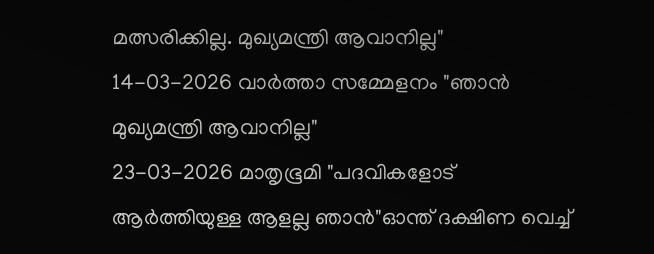മത്സരിക്കില്ല. മുഖ്യമന്ത്രി ആവാനില്ല"
14-03-2026 വാർത്താ സമ്മേളനം "ഞാൻ മുഖ്യമന്ത്രി ആവാനില്ല"
23-03-2026 മാതൃഭൂമി "പദവികളോട് ആർത്തിയുള്ള ആളല്ല ഞാൻ"ഓന്ത് ദക്ഷിണ വെച്ച്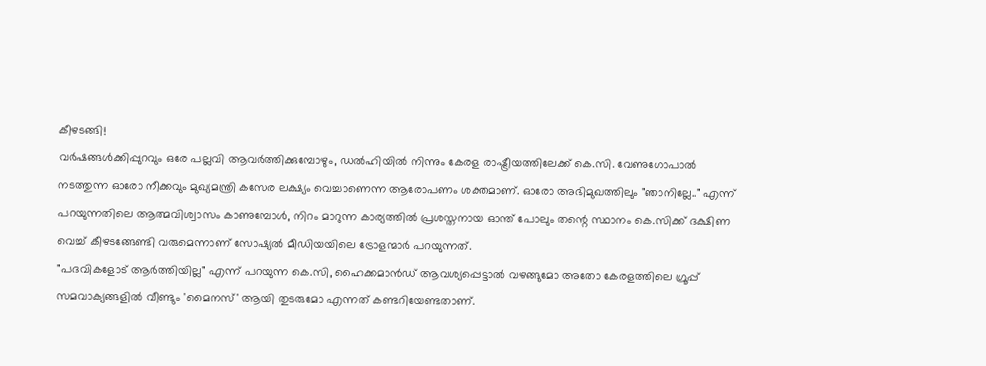കീഴടങ്ങി!
വർഷങ്ങൾക്കിപ്പുറവും ഒരേ പല്ലവി ആവർത്തിക്കുമ്പോഴും, ഡൽഹിയിൽ നിന്നും കേരള രാഷ്ട്രീയത്തിലേക്ക് കെ.സി. വേണുഗോപാൽ നടത്തുന്ന ഓരോ നീക്കവും മുഖ്യമന്ത്രി കസേര ലക്ഷ്യം വെച്ചാണെന്ന ആരോപണം ശക്തമാണ്. ഓരോ അഭിമുഖത്തിലും "ഞാനില്ലേ.." എന്ന് പറയുന്നതിലെ ആത്മവിശ്വാസം കാണുമ്പോൾ, നിറം മാറുന്ന കാര്യത്തിൽ പ്രശസ്തനായ ഓന്ത് പോലും തന്റെ സ്ഥാനം കെ.സിക്ക് ദക്ഷിണ വെച്ച് കീഴടങ്ങേണ്ടി വരുമെന്നാണ് സോഷ്യൽ മീഡിയയിലെ ട്രോളന്മാർ പറയുന്നത്.
"പദവികളോട് ആർത്തിയില്ല" എന്ന് പറയുന്ന കെ.സി, ഹൈക്കമാൻഡ് ആവശ്യപ്പെട്ടാൽ വഴങ്ങുമോ അതോ കേരളത്തിലെ ഗ്രൂപ്പ് സമവാക്യങ്ങളിൽ വീണ്ടും 'മൈനസ്' ആയി തുടരുമോ എന്നത് കണ്ടറിയേണ്ടതാണ്.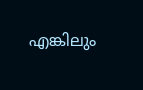എങ്കിലും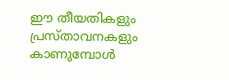ഈ തീയതികളും പ്രസ്താവനകളും കാണുമ്പോൾ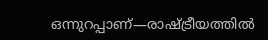ഒന്നുറപ്പാണ്—രാഷ്ട്രീയത്തിൽ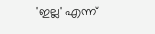'ഇല്ല' എന്ന്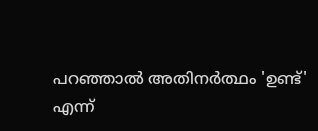പറഞ്ഞാൽ അതിനർത്ഥം 'ഉണ്ട്' എന്ന്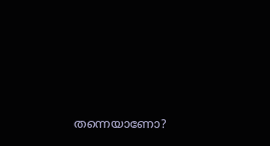തന്നെയാണോ?